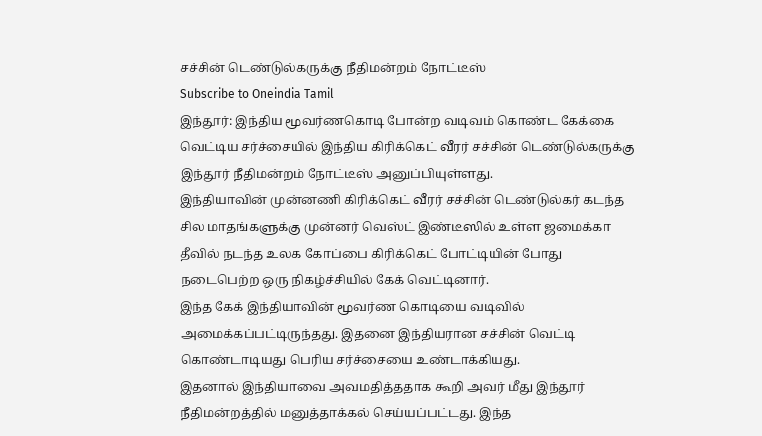சச்சின் டெண்டுல்கருக்கு நீதிமன்றம் நோட்டீஸ்
Subscribe to Oneindia Tamil
இந்தூர்: இந்திய மூவர்ணகொடி போன்ற வடிவம் கொண்ட கேக்கை வெட்டிய சர்ச்சையில் இந்திய கிரிக்கெட் வீரர் சச்சின் டெண்டுல்கருக்கு இந்தூர் நீதிமன்றம் நோட்டீஸ் அனுப்பியுள்ளது.
இந்தியாவின் முன்னணி கிரிக்கெட் வீரர் சச்சின் டெண்டுல்கர் கடந்த சில மாதங்களுக்கு முன்னர் வெஸ்ட் இண்டீஸில் உள்ள ஜமைக்கா தீவில் நடந்த உலக கோப்பை கிரிக்கெட் போட்டியின் போது நடைபெற்ற ஒரு நிகழ்ச்சியில் கேக் வெட்டினார்.
இந்த கேக் இந்தியாவின் மூவர்ண கொடியை வடிவில் அமைக்கப்பட்டிருந்தது. இதனை இந்தியரான சச்சின் வெட்டி கொண்டாடியது பெரிய சர்ச்சையை உண்டாக்கியது.
இதனால் இந்தியாவை அவமதித்ததாக கூறி அவர் மீது இந்தூர் நீதிமன்றத்தில் மனுத்தாக்கல் செய்யப்பட்டது. இந்த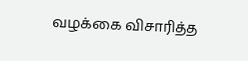வழக்கை விசாரித்த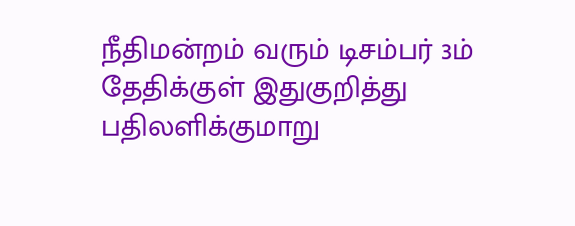நீதிமன்றம் வரும் டிசம்பர் 3ம் தேதிக்குள் இதுகுறித்து பதிலளிக்குமாறு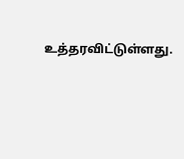உத்தரவிட்டுள்ளது.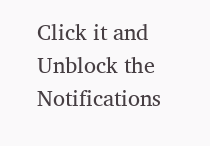Click it and Unblock the Notifications